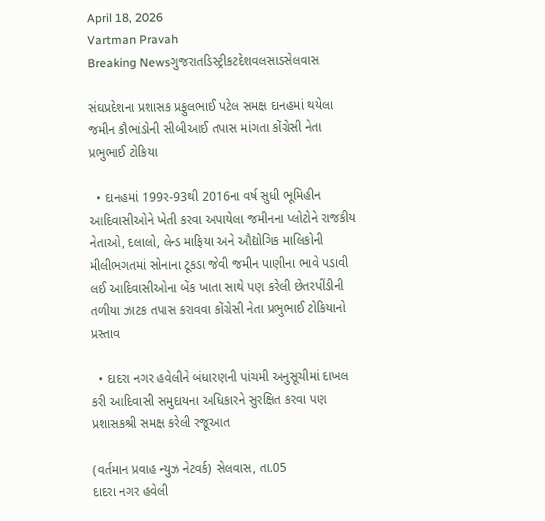April 18, 2026
Vartman Pravah
Breaking Newsગુજરાતડિસ્ટ્રીકટદેશવલસાડસેલવાસ

સંઘપ્રદેશના પ્રશાસક પ્રફુલભાઈ પટેલ સમક્ષ દાનહમાં થયેલા જમીન કૌભાંડોની સીબીઆઈ તપાસ માંગતા કોંગ્રેસી નેતા પ્રભુભાઈ ટોકિયા

  • દાનહમાં 199ર-93થી 2016ના વર્ષ સુધી ભૂમિહીન આદિવાસીઓને ખેતી કરવા અપાયેલા જમીનના પ્‍લોટોને રાજકીય નેતાઓ, દલાલો, લેન્‍ડ માફિયા અને ઔદ્યોગિક માલિકોની મીલીભગતમાં સોનાના ટૂકડા જેવી જમીન પાણીના ભાવે પડાવી લઈ આદિવાસીઓના બેંક ખાતા સાથે પણ કરેલી છેતરપીંડીની તળીયા ઝાટક તપાસ કરાવવા કોંગ્રેસી નેતા પ્રભુભાઈ ટોકિયાનો પ્રસ્‍તાવ

  • દાદરા નગર હવેલીને બંધારણની પાંચમી અનુસૂચીમાં દાખલ કરી આદિવાસી સમુદાયના અધિકારને સુરક્ષિત કરવા પણ પ્રશાસકશ્રી સમક્ષ કરેલી રજૂઆત

(વર્તમાન પ્રવાહ ન્‍યુઝ નેટવર્ક) સેલવાસ, તા.05
દાદરા નગર હવેલી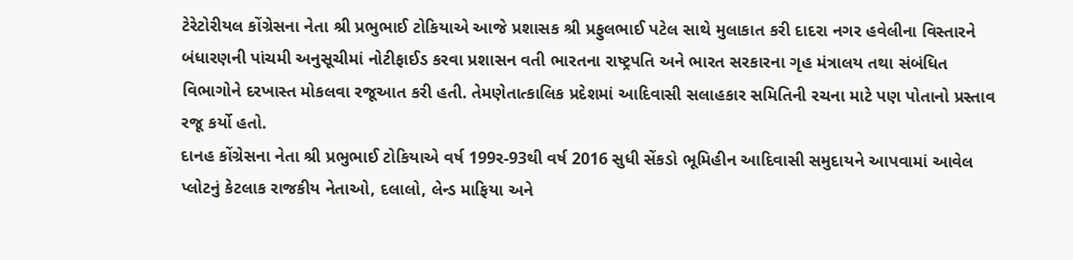ટેરેટોરીયલ કોંગ્રેસના નેતા શ્રી પ્રભુભાઈ ટોકિયાએ આજે પ્રશાસક શ્રી પ્રફુલભાઈ પટેલ સાથે મુલાકાત કરી દાદરા નગર હવેલીના વિસ્‍તારને બંધારણની પાંચમી અનુસૂચીમાં નોટીફાઈડ કરવા પ્રશાસન વતી ભારતના રાષ્‍ટ્રપતિ અને ભારત સરકારના ગૃહ મંત્રાલય તથા સંબંધિત વિભાગોને દરખાસ્‍ત મોકલવા રજૂઆત કરી હતી. તેમણેતાત્‍કાલિક પ્રદેશમાં આદિવાસી સલાહકાર સમિતિની રચના માટે પણ પોતાનો પ્રસ્‍તાવ રજૂ કર્યો હતો.
દાનહ કોંગ્રેસના નેતા શ્રી પ્રભુભાઈ ટોકિયાએ વર્ષ 199ર-93થી વર્ષ 2016 સુધી સેંકડો ભૂમિહીન આદિવાસી સમુદાયને આપવામાં આવેલ પ્‍લોટનું કેટલાક રાજકીય નેતાઓ, દલાલો, લેન્‍ડ માફિયા અને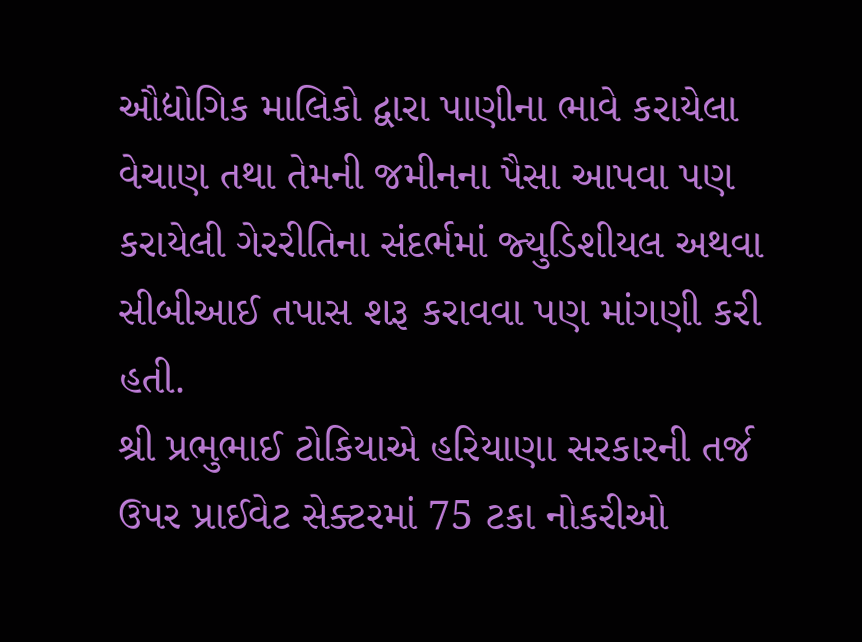ઔદ્યોગિક માલિકો દ્વારા પાણીના ભાવે કરાયેલા વેચાણ તથા તેમની જમીનના પૈસા આપવા પણ કરાયેલી ગેરરીતિના સંદર્ભમાં જ્‍યુડિશીયલ અથવા સીબીઆઈ તપાસ શરૂ કરાવવા પણ માંગણી કરી હતી.
શ્રી પ્રભુભાઈ ટોકિયાએ હરિયાણા સરકારની તર્જ ઉપર પ્રાઈવેટ સેક્‍ટરમાં 75 ટકા નોકરીઓ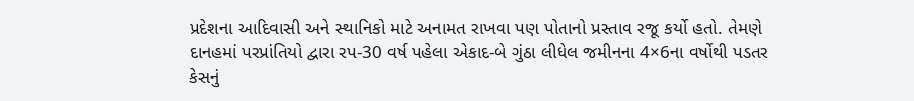પ્રદેશના આદિવાસી અને સ્‍થાનિકો માટે અનામત રાખવા પણ પોતાનો પ્રસ્‍તાવ રજૂ કર્યો હતો. તેમણે દાનહમાં પરપ્રાંતિયો દ્વારા રપ-30 વર્ષ પહેલા એકાદ-બે ગુંઠા લીધેલ જમીનના 4×6ના વર્ષોથી પડતર કેસનું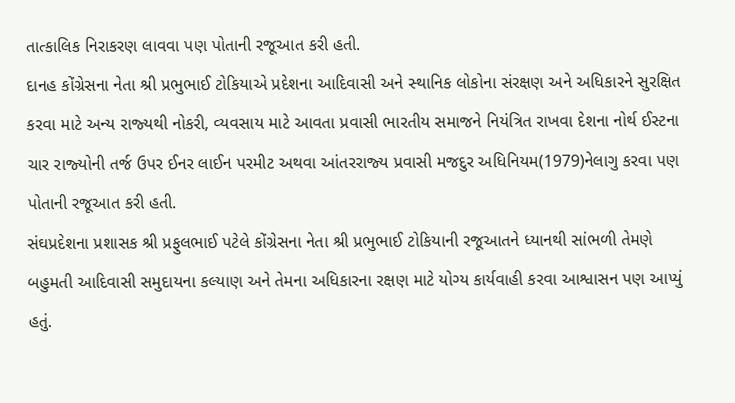તાત્‍કાલિક નિરાકરણ લાવવા પણ પોતાની રજૂઆત કરી હતી.
દાનહ કોંગ્રેસના નેતા શ્રી પ્રભુભાઈ ટોકિયાએ પ્રદેશના આદિવાસી અને સ્‍થાનિક લોકોના સંરક્ષણ અને અધિકારને સુરક્ષિત કરવા માટે અન્‍ય રાજ્‍યથી નોકરી, વ્‍યવસાય માટે આવતા પ્રવાસી ભારતીય સમાજને નિયંત્રિત રાખવા દેશના નોર્થ ઈસ્‍ટના ચાર રાજ્‍યોની તર્જ ઉપર ઈનર લાઈન પરમીટ અથવા આંતરરાજ્‍ય પ્રવાસી મજદુર અધિનિયમ(1979)નેલાગુ કરવા પણ પોતાની રજૂઆત કરી હતી.
સંઘપ્રદેશના પ્રશાસક શ્રી પ્રફુલભાઈ પટેલે કોંગ્રેસના નેતા શ્રી પ્રભુભાઈ ટોકિયાની રજૂઆતને ધ્‍યાનથી સાંભળી તેમણે બહુમતી આદિવાસી સમુદાયના કલ્‍યાણ અને તેમના અધિકારના રક્ષણ માટે યોગ્‍ય કાર્યવાહી કરવા આશ્વાસન પણ આપ્‍યું હતું.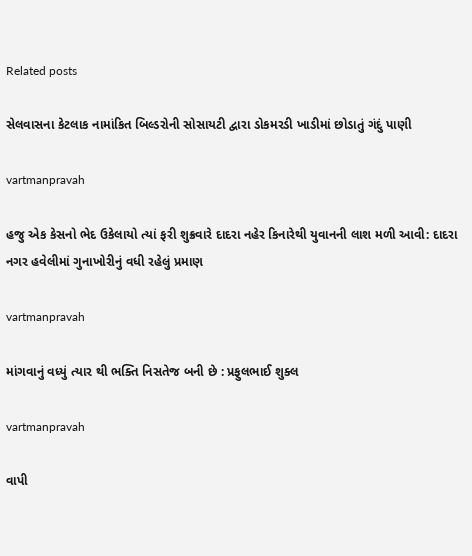Related posts

સેલવાસના કેટલાક નામાંકિત બિલ્‍ડરોની સોસાયટી દ્વારા ડોકમરડી ખાડીમાં છોડાતું ગંદું પાણી

vartmanpravah

હજુ એક કેસનો ભેદ ઉકેલાયો ત્‍યાં ફરી શુક્રવારે દાદરા નહેર કિનારેથી યુવાનની લાશ મળી આવી: દાદરા નગર હવેલીમાં ગુનાખોરીનું વધી રહેલું પ્રમાણ

vartmanpravah

માંગવાનું વધ્‍યું ત્‍યાર થી ભક્‍તિ નિસતેજ બની છે : પ્રફુલભાઈ શુક્‍લ

vartmanpravah

વાપી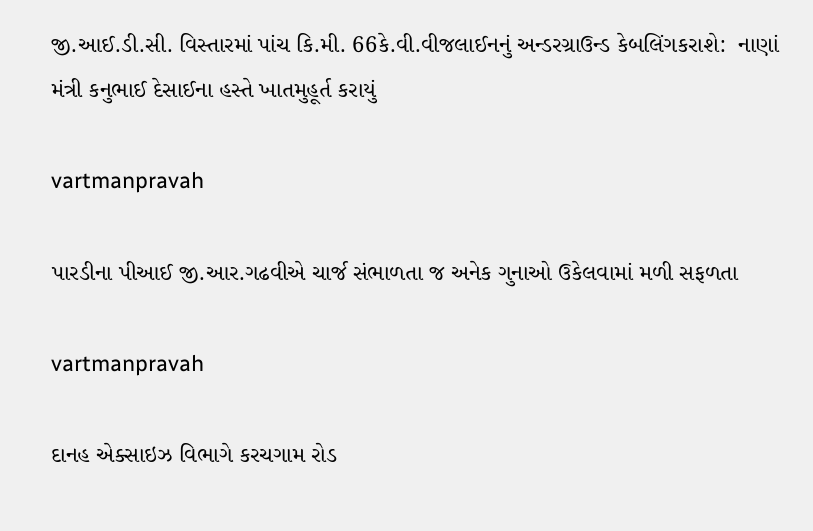જી.આઈ.ડી.સી. વિસ્‍તારમાં પાંચ કિ.મી. 66કે.વી.વીજલાઈનનું અન્‍ડરગ્રાઉન્‍ડ કેબલિંગકરાશે:  નાણાં મંત્રી કનુભાઈ દેસાઈના હસ્‍તે ખાતમુહૂર્ત કરાયું

vartmanpravah

પારડીના પીઆઈ જી.આર.ગઢવીએ ચાર્જ સંભાળતા જ અનેક ગુનાઓ ઉકેલવામાં મળી સફળતા

vartmanpravah

દાનહ એક્‍સાઇઝ વિભાગે કરચગામ રોડ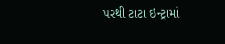પરથી ટાટા ઇન્‍ટ્રામાં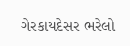ગેરકાયદેસર ભરેલો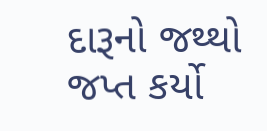દારૂનો જથ્‍થો જપ્ત કર્યો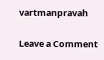vartmanpravah

Leave a Comment